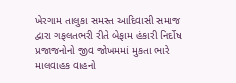ખેરગામ તાલુકા સમસ્ત આદિવાસી સમાજ દ્વારા ગફલતભરી રીતે બેફામ હંકારી નિર્દોષ પ્રજાજનોનો જીવ જોખમમાં મુકતા ભારે માલવાહક વાહનો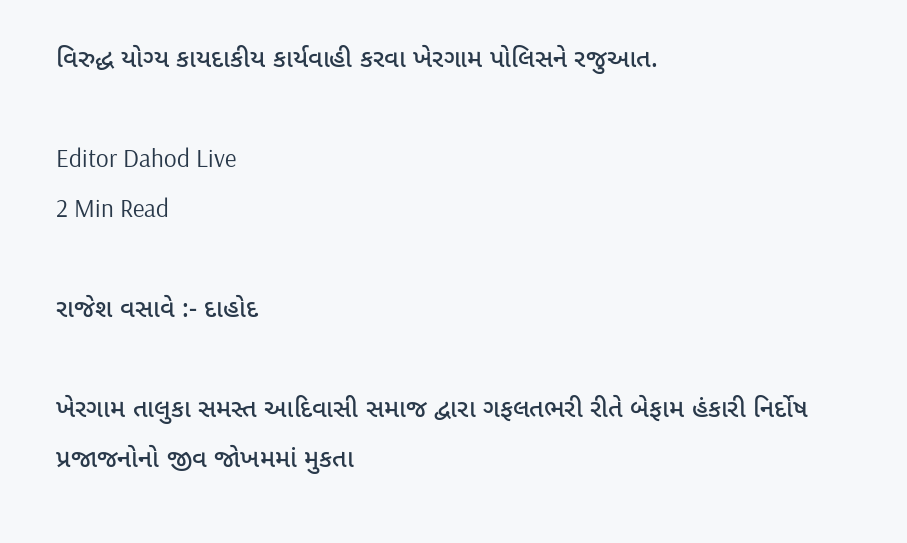વિરુદ્ધ યોગ્ય કાયદાકીય કાર્યવાહી કરવા ખેરગામ પોલિસને રજુઆત.

Editor Dahod Live
2 Min Read

રાજેશ વસાવે :- દાહોદ

ખેરગામ તાલુકા સમસ્ત આદિવાસી સમાજ દ્વારા ગફલતભરી રીતે બેફામ હંકારી નિર્દોષ પ્રજાજનોનો જીવ જોખમમાં મુકતા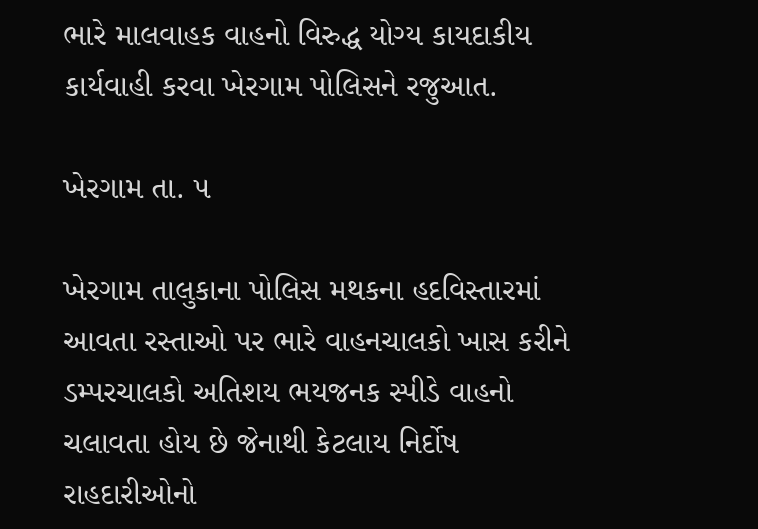ભારે માલવાહક વાહનો વિરુદ્ધ યોગ્ય કાયદાકીય કાર્યવાહી કરવા ખેરગામ પોલિસને રજુઆત.

ખેરગામ તા. ૫

ખેરગામ તાલુકાના પોલિસ મથકના હદવિસ્તારમાં આવતા રસ્તાઓ પર ભારે વાહનચાલકો ખાસ કરીને ડમ્પરચાલકો અતિશય ભયજનક સ્પીડે વાહનો ચલાવતા હોય છે જેનાથી કેટલાય નિર્દોષ રાહદારીઓનો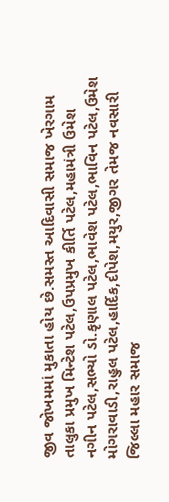જીવ જોખમમાં મુકાતા હોય છે.સમસ્ત આદિવાસી સમાજ ખેરગામ તાલુકા પ્રમુખ મિન્ટેશ પટેલ,ઉપપ્રમુખ કીર્તિ પટેલ,મહામંત્રી ઉમેશ નગીન પટેલ,સભ્યો ડો.કૃણાલ પટેલ,ભાવેશ પટેલ,ભાવિન પટેલ,ઉમેશ મોગરાવાડી,રાહુલ પટેલ,હાર્દિક,દીપેશ,મયુર,જીગર તેમજ નવસારી જિલ્લા મહાર સમાજ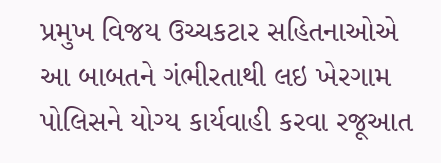પ્રમુખ વિજય ઉચ્ચકટાર સહિતનાઓએ આ બાબતને ગંભીરતાથી લઇ ખેરગામ પોલિસને યોગ્ય કાર્યવાહી કરવા રજૂઆત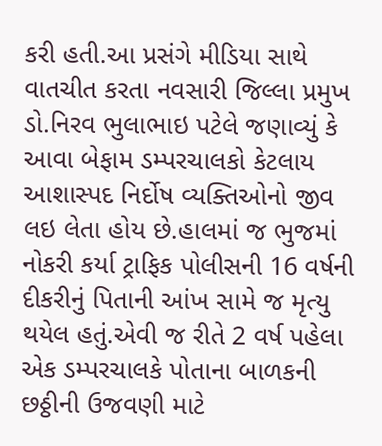કરી હતી.આ પ્રસંગે મીડિયા સાથે વાતચીત કરતા નવસારી જિલ્લા પ્રમુખ ડો.નિરવ ભુલાભાઇ પટેલે જણાવ્યું કે આવા બેફામ ડમ્પરચાલકો કેટલાય આશાસ્પદ નિર્દોષ વ્યક્તિઓનો જીવ લઇ લેતા હોય છે.હાલમાં જ ભુજમાં નોકરી કર્યા ટ્રાફિક પોલીસની 16 વર્ષની દીકરીનું પિતાની આંખ સામે જ મૃત્યુ થયેલ હતું.એવી જ રીતે 2 વર્ષ પહેલા એક ડમ્પરચાલકે પોતાના બાળકની છઠ્ઠીની ઉજવણી માટે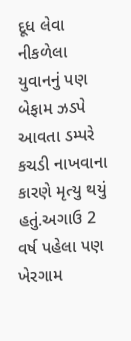દૂધ લેવા નીકળેલા યુવાનનું પણ બેફામ ઝડપે આવતા ડમ્પરે કચડી નાખવાના કારણે મૃત્યુ થયું હતું.અગાઉ 2 વર્ષ પહેલા પણ ખેરગામ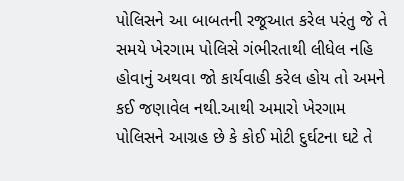પોલિસને આ બાબતની રજૂઆત કરેલ પરંતુ જે તે સમયે ખેરગામ પોલિસે ગંભીરતાથી લીધેલ નહિ હોવાનું અથવા જો કાર્યવાહી કરેલ હોય તો અમને કઈ જણાવેલ નથી.આથી અમારો ખેરગામ પોલિસને આગ્રહ છે કે કોઈ મોટી દુર્ઘટના ઘટે તે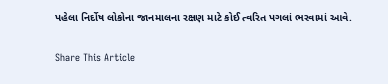પહેલા નિર્દોષ લોકોના જાનમાલના રક્ષણ માટે કોઈ ત્વરિત પગલાં ભરવામાં આવે.

Share This Article